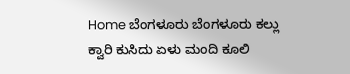Home ಬೆಂಗಳೂರು ಬೆಂಗಳೂರು ಕಲ್ಲು ಕ್ವಾರಿ ಕುಸಿದು ಏಳು ಮಂದಿ ಕೂಲಿ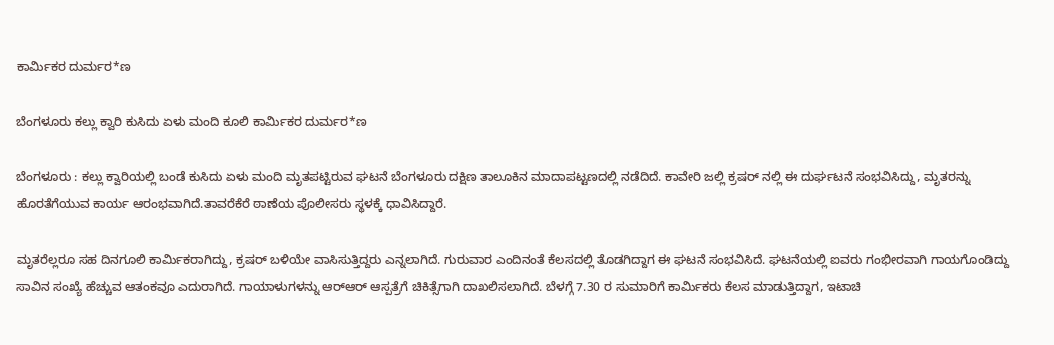ಕಾರ್ಮಿಕರ ದುರ್ಮರ*ಣ

ಬೆಂಗಳೂರು ಕಲ್ಲು ಕ್ವಾರಿ ಕುಸಿದು ಏಳು ಮಂದಿ ಕೂಲಿ ಕಾರ್ಮಿಕರ ದುರ್ಮರ*ಣ

ಬೆಂಗಳೂರು : ಕಲ್ಲು ಕ್ವಾರಿಯಲ್ಲಿ ಬಂಡೆ ಕುಸಿದು ಏಳು ಮಂದಿ ಮೃತಪಟ್ಟಿರುವ ಘಟನೆ ಬೆಂಗಳೂರು ದಕ್ಷಿಣ ತಾಲೂಕಿನ ಮಾದಾಪಟ್ಟಣದಲ್ಲಿ ನಡೆದಿದೆ. ಕಾವೇರಿ ಜಲ್ಲಿ ಕ್ರಷರ್‌ ನಲ್ಲಿ ಈ ದುರ್ಘಟನೆ ಸಂಭವಿಸಿದ್ದು, ಮೃತರನ್ನು ಹೊರತೆಗೆಯುವ ಕಾರ್ಯ ಆರಂಭವಾಗಿದೆ.ತಾವರೆಕೆರೆ ಠಾಣೆಯ ಪೊಲೀಸರು ಸ್ಥಳಕ್ಕೆ ಧಾವಿಸಿದ್ದಾರೆ.

ಮೃತರೆಲ್ಲರೂ ಸಹ ದಿನಗೂಲಿ ಕಾರ್ಮಿಕರಾಗಿದ್ದು, ಕ್ರಷರ್‌ ಬಳಿಯೇ ವಾಸಿಸುತ್ತಿದ್ದರು ಎನ್ನಲಾಗಿದೆ. ಗುರುವಾರ ಎಂದಿನಂತೆ ಕೆಲಸದಲ್ಲಿ ತೊಡಗಿದ್ದಾಗ ಈ ಘಟನೆ ಸಂಭವಿಸಿದೆ. ಘಟನೆಯಲ್ಲಿ ಐವರು ಗಂಭೀರವಾಗಿ ಗಾಯಗೊಂಡಿದ್ದು ಸಾವಿನ ಸಂಖ್ಯೆ ಹೆಚ್ಚುವ ಆತಂಕವೂ ಎದುರಾಗಿದೆ. ಗಾಯಾಳುಗಳನ್ನು ಆರ್‌ಆರ್‌ ಆಸ್ಪತ್ರೆಗೆ ಚಿಕಿತ್ಸೆಗಾಗಿ ದಾಖಲಿಸಲಾಗಿದೆ. ಬೆಳಗ್ಗೆ 7.30 ರ ಸುಮಾರಿಗೆ ಕಾರ್ಮಿಕರು ಕೆಲಸ ಮಾಡುತ್ತಿದ್ದಾಗ, ಇಟಾಚಿ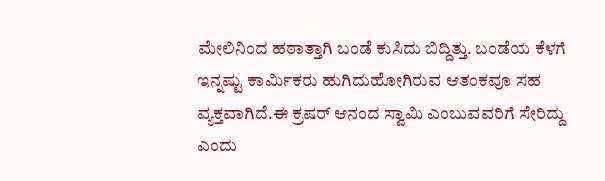ಮೇಲಿನಿಂದ ಹಠಾತ್ತಾಗಿ ಬಂಡೆ ಕುಸಿದು ಬಿದ್ದಿತ್ತು. ಬಂಡೆಯ ಕೆಳಗೆ ಇನ್ನಷ್ಟು ಕಾರ್ಮಿಕರು ಹುಗಿದುಹೋಗಿರುವ ಆತಂಕವೂ ಸಹ ವ್ಯಕ್ತವಾಗಿದೆ.ಈ ಕ್ರಷರ್‌ ಆನಂದ ಸ್ವಾಮಿ ಎಂಬುವವರಿಗೆ ಸೇರಿದ್ದು ಎಂದು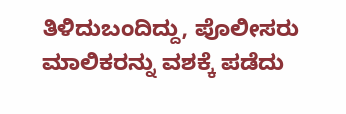ತಿಳಿದುಬಂದಿದ್ದು, ಪೊಲೀಸರು ಮಾಲಿಕರನ್ನು ವಶಕ್ಕೆ ಪಡೆದು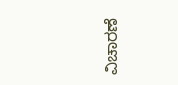ವಿಚಾರಣೆ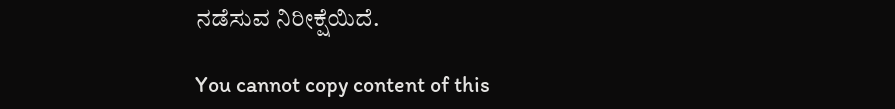ನಡೆಸುವ ನಿರೀಕ್ಷೆಯಿದೆ.

You cannot copy content of this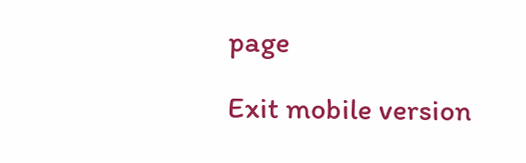page

Exit mobile version